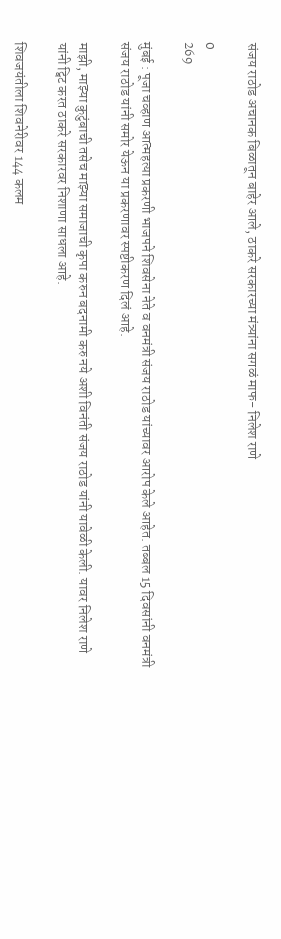संजय राठोड अचानक बिळातून बाहेर आले, ठाकरे सरकारच्या मंत्र्यांना सगळं माफ- निलेश राणे

0
269

मुंबई : पूजा चव्हाण आत्महत्या प्रकरणी भाजपने शिवसेना नेते व वनमंत्री संजय राठोड यांच्यावर आरोप केले आहेत. तब्बल 15 दिवसांनी वनमंत्री संजय राठोड यांनी समोर येऊन या प्रकरणावर स्पष्टीकरण दिलं आहे.

माझी, माझ्या कुटुंबाची तसेच माझ्या समाजाची कृपा करुन बदनामी करु नये अशी विनंती संजय राठोड यांनी यावेळी केली. यावर निलेश राणे यांनी ट्विट करत ठाकरे सरकारवर निशाणा साधला आहे.

शिवजयंतीला शिवनेरीवर 144 कलम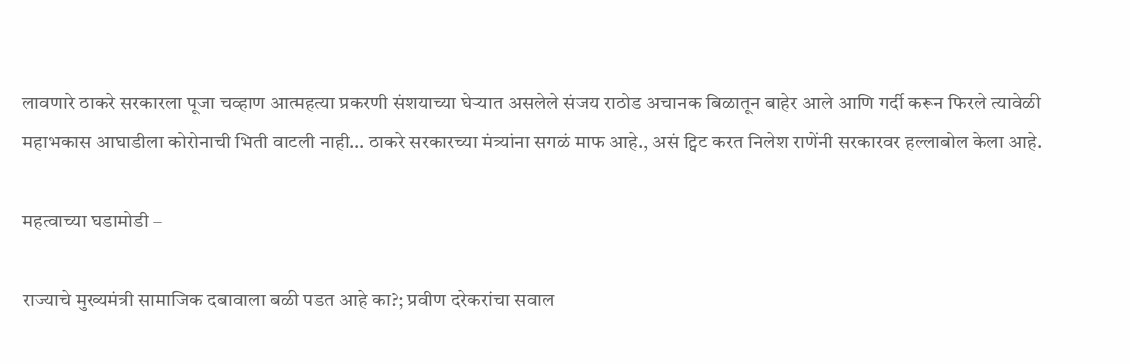लावणारे ठाकरे सरकारला पूजा चव्हाण आत्महत्या प्रकरणी संशयाच्या घेऱ्यात असलेले संजय राठोड अचानक बिळातून बाहेर आले आणि गर्दी करून फिरले त्यावेळी महाभकास आघाडीला कोरोनाची भिती वाटली नाही… ठाकरे सरकारच्या मंत्र्यांना सगळं माफ आहे., असं ट्विट करत निलेश राणेंनी सरकारवर हल्लाबोल केला आहे.

महत्वाच्या घडामोडी –

राज्याचे मुख्यमंत्री सामाजिक दबावाला बळी पडत आहे का?; प्रवीण दरेकरांचा सवाल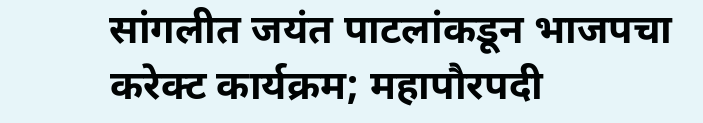सांगलीत जयंत पाटलांकडून भाजपचा करेक्ट कार्यक्रम; महापौरपदी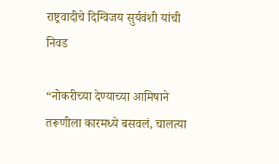राष्ट्रवादीचे दिग्विजय सुर्यवंशी यांची निवड

“नोकरीच्या देण्याच्या आमिषाने तरूणीला कारमध्ये बसवलं, चालत्या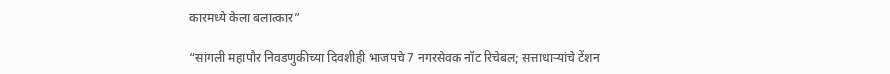कारमध्ये केला बलात्कार”

“सांगली महापौर निवडणुकीच्या दिवशीही भाजपचे 7 नगरसेवक नॉट रिचेबल; सत्ताधाऱ्यांचे टेंशन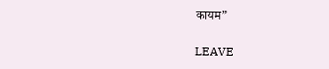कायम”

LEAVE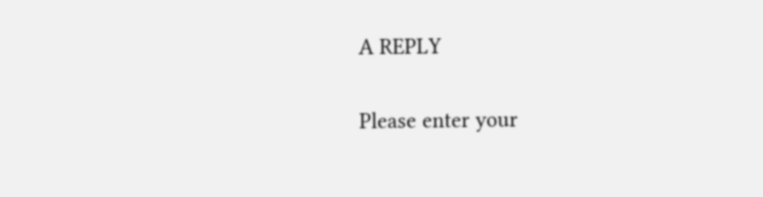A REPLY

Please enter your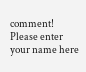comment!
Please enter your name here